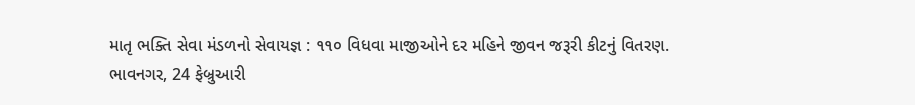માતૃ ભક્તિ સેવા મંડળનો સેવાયજ્ઞ : ૧૧૦ વિધવા માજીઓને દર મહિને જીવન જરૂરી કીટનું વિતરણ.
ભાવનગર, 24 ફેબ્રુઆરી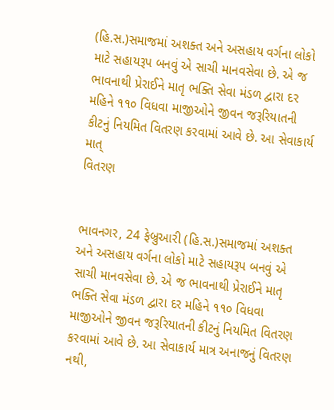(હિ.સ.)સમાજમાં અશક્ત અને અસહાય વર્ગના લોકો માટે સહાયરૂપ બનવું એ સાચી માનવસેવા છે. એ જ ભાવનાથી પ્રેરાઈને માતૃ ભક્તિ સેવા મંડળ દ્વારા દર મહિને ૧૧૦ વિધવા માજીઓને જીવન જરૂરિયાતની કીટનું નિયમિત વિતરણ કરવામાં આવે છે. આ સેવાકાર્ય માત્
વિતરણ


ભાવનગર, 24 ફેબ્રુઆરી (હિ.સ.)સમાજમાં અશક્ત અને અસહાય વર્ગના લોકો માટે સહાયરૂપ બનવું એ સાચી માનવસેવા છે. એ જ ભાવનાથી પ્રેરાઈને માતૃ ભક્તિ સેવા મંડળ દ્વારા દર મહિને ૧૧૦ વિધવા માજીઓને જીવન જરૂરિયાતની કીટનું નિયમિત વિતરણ કરવામાં આવે છે. આ સેવાકાર્ય માત્ર અનાજનું વિતરણ નથી,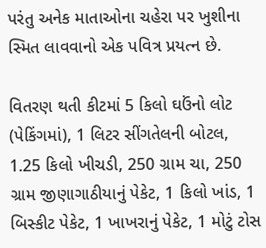પરંતુ અનેક માતાઓના ચહેરા પર ખુશીના સ્મિત લાવવાનો એક પવિત્ર પ્રયત્ન છે.

વિતરણ થતી કીટમાં 5 કિલો ઘઉંનો લોટ (પેકિંગમાં), 1 લિટર સીંગતેલની બોટલ, 1.25 કિલો ખીચડી, 250 ગ્રામ ચા, 250 ગ્રામ જીણાગાઠીયાનું પેકેટ, 1 કિલો ખાંડ, 1 બિસ્કીટ પેકેટ, 1 ખાખરાનું પેકેટ, 1 મોટું ટોસ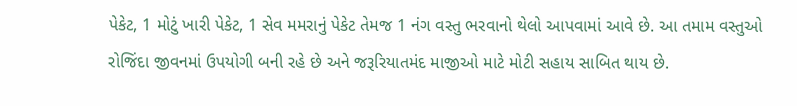પેકેટ, 1 મોટું ખારી પેકેટ, 1 સેવ મમરાનું પેકેટ તેમજ 1 નંગ વસ્તુ ભરવાનો થેલો આપવામાં આવે છે. આ તમામ વસ્તુઓ રોજિંદા જીવનમાં ઉપયોગી બની રહે છે અને જરૂરિયાતમંદ માજીઓ માટે મોટી સહાય સાબિત થાય છે.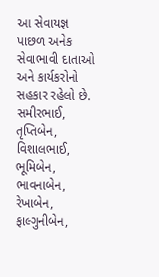આ સેવાયજ્ઞ પાછળ અનેક સેવાભાવી દાતાઓ અને કાર્યકરોનો સહકાર રહેલો છે. સમીરભાઈ, તૃપ્તિબેન, વિશાલભાઈ, ભૂમિબેન, ભાવનાબેન, રેખાબેન, ફાલ્ગુનીબેન,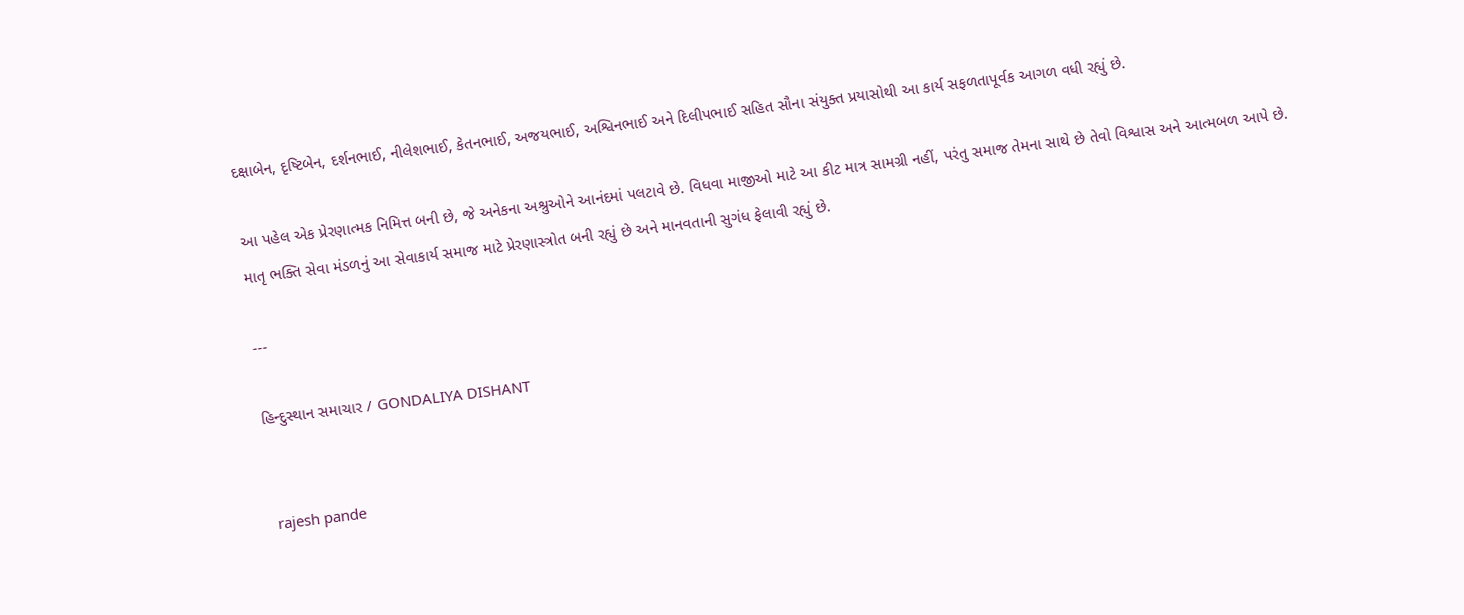દક્ષાબેન, દૃષ્ટિબેન, દર્શનભાઈ, નીલેશભાઈ, કેતનભાઈ, અજયભાઈ, અશ્વિનભાઈ અને દિલીપભાઈ સહિત સૌના સંયુક્ત પ્રયાસોથી આ કાર્ય સફળતાપૂર્વક આગળ વધી રહ્યું છે.

આ પહેલ એક પ્રેરણાત્મક નિમિત્ત બની છે, જે અનેકના અશ્રુઓને આનંદમાં પલટાવે છે. વિધવા માજીઓ માટે આ કીટ માત્ર સામગ્રી નહીં, પરંતુ સમાજ તેમના સાથે છે તેવો વિશ્વાસ અને આત્મબળ આપે છે. માતૃ ભક્તિ સેવા મંડળનું આ સેવાકાર્ય સમાજ માટે પ્રેરણાસ્ત્રોત બની રહ્યું છે અને માનવતાની સુગંધ ફેલાવી રહ્યું છે.

---

હિન્દુસ્થાન સમાચાર / GONDALIYA DISHANT


 rajesh pande